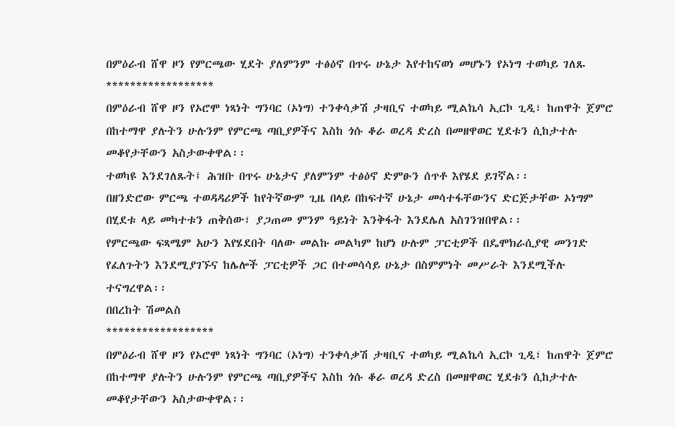በምዕራብ ሸዋ ዞን የምርጫው ሂደት ያለምንም ተፅዕኖ በጥሩ ሁኔታ እየተከናወነ መሆኑን የኦነግ ተወካይ ገለጹ
******************
በምዕራብ ሸዋ ዞን የኦሮሞ ነጻነት ግንባር (ኦነግ) ተንቀሳቃሽ ታዛቢና ተወካይ ሚልኬሳ ኢርኮ ጊዲ፣ ከጠዋት ጀምሮ በከተማዋ ያሉትን ሁሉንም የምርጫ ጣቢያዎችና እስከ ጎሱ ቆራ ወረዳ ድረስ በመዘዋወር ሂደቱን ሲከታተሉ መቆየታቸውን አስታውቀዋል፡፡
ተወካዩ እንደገለጹት፤ ሕዝቡ በጥሩ ሁኔታና ያለምንም ተፅዕኖ ድምፁን ሰጥቶ እየሄደ ይገኛል፡፡
በዘንድሮው ምርጫ ተወዳዳሪዎች ከየትኛውም ጊዜ በላይ በከፍተኛ ሁኔታ መሳተፋቸውንና ድርጅታቸው ኦነግም በሂደቱ ላይ መካተቱን ጠቅሰው፣ ያጋጠመ ምንም ዓይነት እንቅፋት እንደሌለ አስገንዝበዋል፡፡
የምርጫው ፍጻሜም አሁን እየሄደበት ባለው መልኩ መልካም ከሆነ ሁሉም ፓርቲዎች በዴሞክራሲያዊ መንገድ የፈለጉትን እንደሚያገኙና ከሌሎች ፓርቲዎች ጋር በተመሳሳይ ሁኔታ በስምምነት መሥራት እንደሚችሉ ተናግረዋል፡፡
በበረከት ሽመልስ
******************
በምዕራብ ሸዋ ዞን የኦሮሞ ነጻነት ግንባር (ኦነግ) ተንቀሳቃሽ ታዛቢና ተወካይ ሚልኬሳ ኢርኮ ጊዲ፣ ከጠዋት ጀምሮ በከተማዋ ያሉትን ሁሉንም የምርጫ ጣቢያዎችና እስከ ጎሱ ቆራ ወረዳ ድረስ በመዘዋወር ሂደቱን ሲከታተሉ መቆየታቸውን አስታውቀዋል፡፡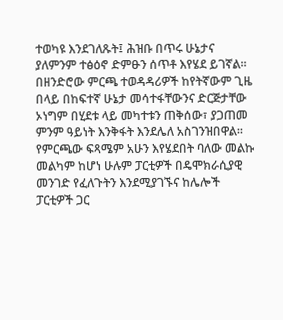ተወካዩ እንደገለጹት፤ ሕዝቡ በጥሩ ሁኔታና ያለምንም ተፅዕኖ ድምፁን ሰጥቶ እየሄደ ይገኛል፡፡
በዘንድሮው ምርጫ ተወዳዳሪዎች ከየትኛውም ጊዜ በላይ በከፍተኛ ሁኔታ መሳተፋቸውንና ድርጅታቸው ኦነግም በሂደቱ ላይ መካተቱን ጠቅሰው፣ ያጋጠመ ምንም ዓይነት እንቅፋት እንደሌለ አስገንዝበዋል፡፡
የምርጫው ፍጻሜም አሁን እየሄደበት ባለው መልኩ መልካም ከሆነ ሁሉም ፓርቲዎች በዴሞክራሲያዊ መንገድ የፈለጉትን እንደሚያገኙና ከሌሎች ፓርቲዎች ጋር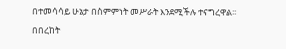በተመሳሳይ ሁኔታ በስምምነት መሥራት እንደሚችሉ ተናግረዋል፡፡
በበረከት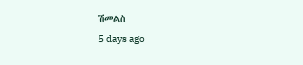ሽመልስ
5 days ago